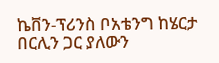ኬቨን-ፕሪንስ ቦአቴንግ ከሄርታ በርሊን ጋር ያለውን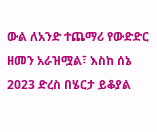ውል ለአንድ ተጨማሪ የውድድር ዘመን አራዝሟል፣ እስከ ሰኔ 2023 ድረስ በሄርታ ይቆያል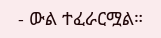- ውል ተፈራርሟል።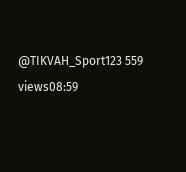@TIKVAH_Sport123 559 views08:59